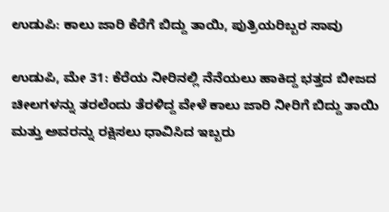ಉಡುಪಿ: ಕಾಲು ಜಾರಿ ಕೆರೆಗೆ ಬಿದ್ದು ತಾಯಿ, ಪುತ್ರಿಯರಿಬ್ಬರ ಸಾವು

ಉಡುಪಿ, ಮೇ 31: ಕೆರೆಯ ನೀರಿನಲ್ಲಿ ನೆನೆಯಲು ಹಾಕಿದ್ದ ಭತ್ತದ ಬೀಜದ ಚೀಲಗಳನ್ನು ತರಲೆಂದು ತೆರಳಿದ್ದ ವೇಳೆ ಕಾಲು ಜಾರಿ ನೀರಿಗೆ ಬಿದ್ದು ತಾಯಿ ಮತ್ತು ಅವರನ್ನು ರಕ್ಷಿಸಲು ಧಾವಿಸಿದ ಇಬ್ಬರು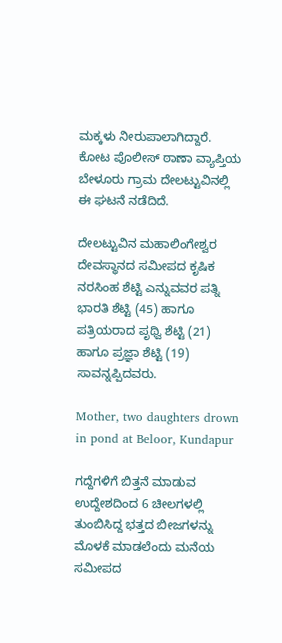ಮಕ್ಕಳು ನೀರುಪಾಲಾಗಿದ್ದಾರೆ. ಕೋಟ ಪೊಲೀಸ್ ಠಾಣಾ ವ್ಯಾಪ್ತಿಯ ಬೇಳೂರು ಗ್ರಾಮ ದೇಲಟ್ಟುವಿನಲ್ಲಿ ಈ ಘಟನೆ ನಡೆದಿದೆ.

ದೇಲಟ್ಟುವಿನ ಮಹಾಲಿಂಗೇಶ್ವರ ದೇವಸ್ಥಾನದ ಸಮೀಪದ ಕೃಷಿಕ ನರಸಿಂಹ ಶೆಟ್ಟಿ ಎನ್ನುವವರ ಪತ್ನಿ ಭಾರತಿ ಶೆಟ್ಟಿ (45) ಹಾಗೂ ಪತ್ರಿಯರಾದ ಪೃಥ್ವಿ ಶೆಟ್ಟಿ (21) ಹಾಗೂ ಪ್ರಜ್ಞಾ ಶೆಟ್ಟಿ (19) ಸಾವನ್ನಪ್ಪಿದವರು.

Mother, two daughters drown in pond at Beloor, Kundapur

ಗದ್ದೆಗಳಿಗೆ ಬಿತ್ತನೆ ಮಾಡುವ ಉದ್ದೇಶದಿಂದ 6 ಚೀಲಗಳಲ್ಲಿ ತುಂಬಿಸಿದ್ದ ಭತ್ತದ ಬೀಜಗಳನ್ನು ಮೊಳಕೆ ಮಾಡಲೆಂದು ಮನೆಯ ಸಮೀಪದ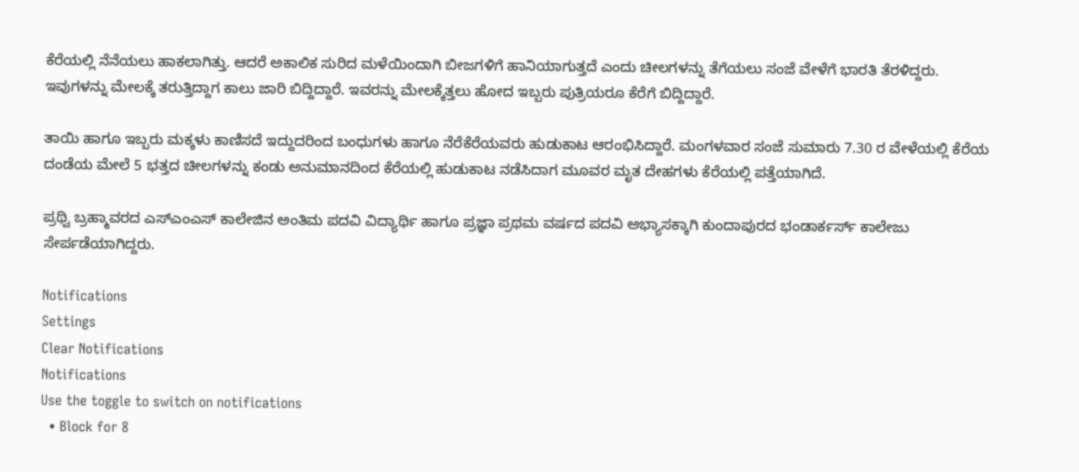ಕೆರೆಯಲ್ಲಿ ನೆನೆಯಲು ಹಾಕಲಾಗಿತ್ತು. ಆದರೆ ಅಕಾಲಿಕ ಸುರಿದ ಮಳೆಯಿಂದಾಗಿ ಬೀಜಗಳಿಗೆ ಹಾನಿಯಾಗುತ್ತದೆ ಎಂದು ಚೀಲಗಳನ್ನು ತೆಗೆಯಲು ಸಂಜೆ ವೇಳೆಗೆ ಭಾರತಿ ತೆರಳಿದ್ದರು. ಇವುಗಳನ್ನು ಮೇಲಕ್ಕೆ ತರುತ್ತಿದ್ದಾಗ ಕಾಲು ಜಾರಿ ಬಿದ್ದಿದ್ದಾರೆ. ಇವರನ್ನು ಮೇಲಕ್ಕೆತ್ತಲು ಹೋದ ಇಬ್ಬರು ಪುತ್ರಿಯರೂ ಕೆರೆಗೆ ಬಿದ್ದಿದ್ದಾರೆ.

ತಾಯಿ ಹಾಗೂ ಇಬ್ಬರು ಮಕ್ಕಳು ಕಾಣಿಸದೆ ಇದ್ದುದರಿಂದ ಬಂಧುಗಳು ಹಾಗೂ ನೆರೆಕೆರೆಯವರು ಹುಡುಕಾಟ ಆರಂಭಿಸಿದ್ದಾರೆ. ಮಂಗಳವಾರ ಸಂಜೆ ಸುಮಾರು 7.30 ರ ವೇಳೆಯಲ್ಲಿ ಕೆರೆಯ ದಂಡೆಯ ಮೇಲೆ 5 ಭತ್ತದ ಚೀಲಗಳನ್ನು ಕಂಡು ಅನುಮಾನದಿಂದ ಕೆರೆಯಲ್ಲಿ ಹುಡುಕಾಟ ನಡೆಸಿದಾಗ ಮೂವರ ಮೃತ ದೇಹಗಳು ಕೆರೆಯಲ್ಲಿ ಪತ್ತೆಯಾಗಿದೆ.

ಪ್ರಥ್ವಿ ಬ್ರಹ್ಮಾವರದ ಎಸ್‍ಎಂಎಸ್ ಕಾಲೇಜಿನ ಅಂತಿಮ ಪದವಿ ವಿದ್ಯಾರ್ಥಿ ಹಾಗೂ ಪ್ರಜ್ಞಾ ಪ್ರಥಮ ವರ್ಷದ ಪದವಿ ಅಭ್ಯಾಸಕ್ಕಾಗಿ ಕುಂದಾಪುರದ ಭಂಡಾರ್ಕರ್ಸ್ ಕಾಲೇಜು ಸೇರ್ಪಡೆಯಾಗಿದ್ದರು.

Notifications
Settings
Clear Notifications
Notifications
Use the toggle to switch on notifications
  • Block for 8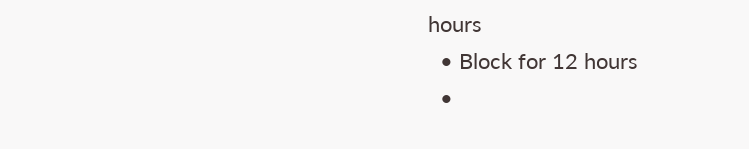hours
  • Block for 12 hours
  •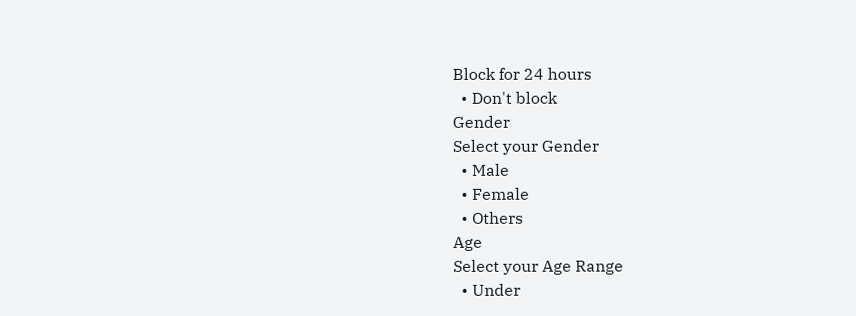Block for 24 hours
  • Don't block
Gender
Select your Gender
  • Male
  • Female
  • Others
Age
Select your Age Range
  • Under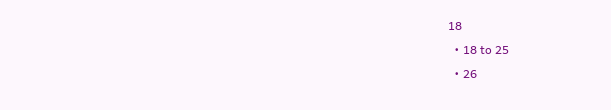18
  • 18 to 25
  • 26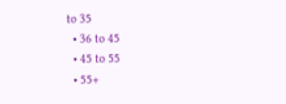to 35
  • 36 to 45
  • 45 to 55
  • 55+